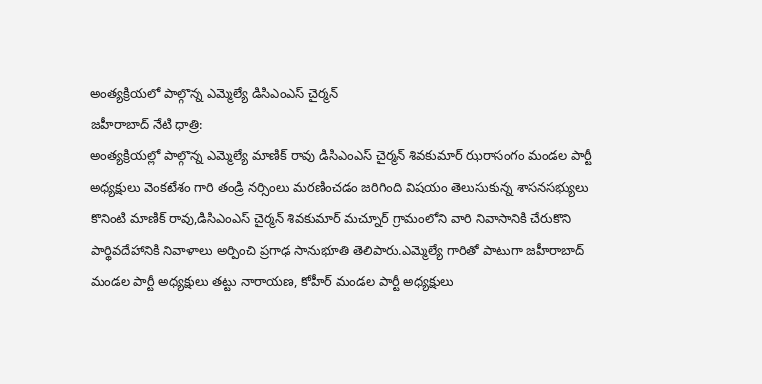అంత్యక్రియలో పాల్గొన్న ఎమ్మెల్యే డిసిఎంఎస్ చైర్మన్
జహీరాబాద్ నేటి ధాత్రి:
అంత్యక్రియల్లో పాల్గొన్న ఎమ్మెల్యే మాణిక్ రావు డిసిఎంఎస్ చైర్మన్ శివకుమార్ ఝరాసంగం మండల పార్టీ అధ్యక్షులు వెంకటేశం గారి తండ్రి నర్సింలు మరణించడం జరిగింది విషయం తెలుసుకున్న శాసనసభ్యులు కొనింటి మాణిక్ రావు,డిసిఎంఎస్ చైర్మన్ శివకుమార్ మచ్నూర్ గ్రామంలోని వారి నివాసానికి చేరుకొని పార్థివదేహానికి నివాళాలు అర్పించి ప్రగాఢ సానుభూతి తెలిపారు.ఎమ్మెల్యే గారితో పాటుగా జహీరాబాద్ మండల పార్టీ అధ్యక్షులు తట్టు నారాయణ, కోహీర్ మండల పార్టీ అధ్యక్షులు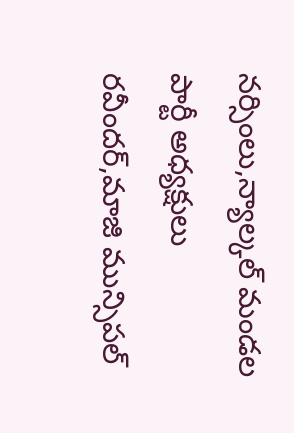నర్సింలు,న్యాల్కల్ మండల పార్టీ అధ్యక్షులు రవీందర్,మాజి మున్సిపల్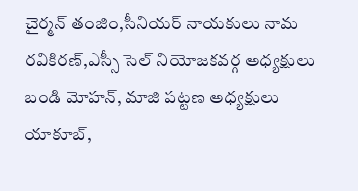చైర్మన్ తంజిం,సీనియర్ నాయకులు నామ రవికిరణ్,ఎస్సీ సెల్ నియోజకవర్గ అధ్యక్షులు బండి మోహన్, మాజి పట్టణ అధ్యక్షులు యాకూబ్,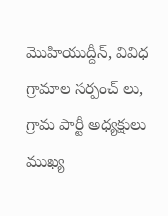మొహియుద్దీన్, వివిధ గ్రామాల సర్పంచ్ లు, గ్రామ పార్టీ అధ్యక్షులు ముఖ్య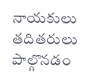నాయకులు తదితరులు పాల్గొనడం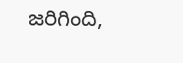జరిగింది,